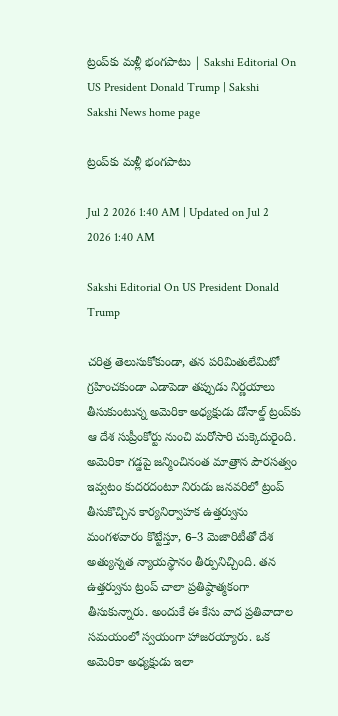ట్రంప్‌కు మళ్లీ భంగపాటు | Sakshi Editorial On US President Donald Trump | Sakshi
Sakshi News home page

ట్రంప్‌కు మళ్లీ భంగపాటు

Jul 2 2026 1:40 AM | Updated on Jul 2 2026 1:40 AM

Sakshi Editorial On US President Donald Trump

చరిత్ర తెలుసుకోకుండా, తన పరిమితులేమిటో గ్రహించకుండా ఎడాపెడా తప్పుడు నిర్ణయాలు తీసుకుంటున్న అమెరికా అధ్యక్షుడు డోనాల్డ్‌ ట్రంప్‌కు ఆ దేశ సుప్రీంకోర్టు నుంచి మరోసారి చుక్కెదురైంది. అమెరికా గడ్డపై జన్మించినంత మాత్రాన పౌరసత్వం ఇవ్వటం కుదరదంటూ నిరుడు జనవరిలో ట్రంప్‌ తీసుకొచ్చిన కార్యనిర్వాహక ఉత్తర్వును మంగళవారం కొట్టేస్తూ, 6–3 మెజారిటీతో దేశ అత్యున్నత న్యాయస్థానం తీర్పునిచ్చింది. తన ఉత్తర్వును ట్రంప్‌ చాలా ప్రతిష్ఠాత్మకంగా తీసుకున్నారు. అందుకే ఈ కేసు వాద ప్రతివాదాల సమయంలో స్వయంగా హాజరయ్యారు. ఒక అమెరికా అధ్యక్షుడు ఇలా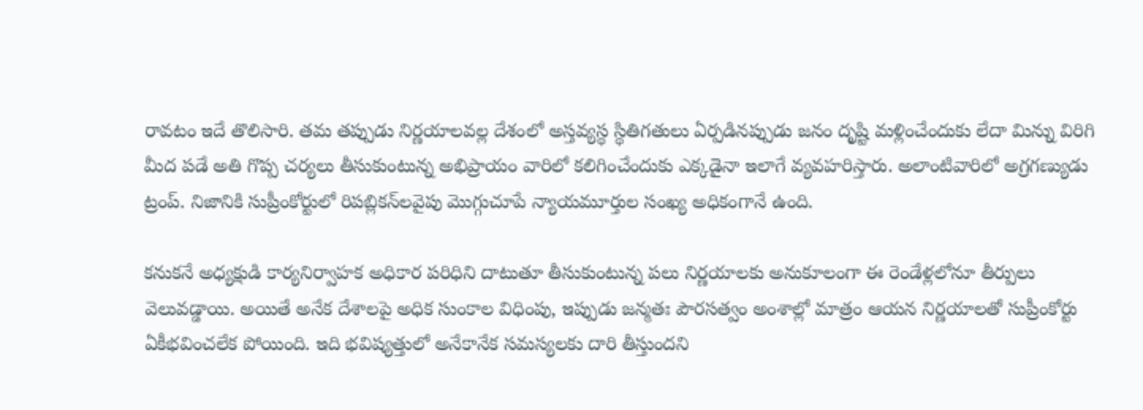రావటం ఇదే తొలిసారి. తమ తప్పుడు నిర్ణయాలవల్ల దేశంలో అస్తవ్యస్థ స్థితిగతులు ఏర్పడినప్పుడు జనం దృష్టి మళ్లించేందుకు లేదా మిన్ను విరిగి మీద పడే అతి గొప్ప చర్యలు తీసుకుంటున్న అభిప్రాయం వారిలో కలిగించేందుకు ఎక్కడైనా ఇలాగే వ్యవహరిస్తారు. అలాంటివారిలో అగ్రగణ్యుడు ట్రంప్‌. నిజానికి సుప్రీంకోర్టులో రిపబ్లికన్‌లవైపు మొగ్గుచూపే న్యాయమూర్తుల సంఖ్య అధికంగానే ఉంది.

కనుకనే అధ్యక్షుడి కార్యనిర్వాహక అధికార పరిధిని దాటుతూ తీసుకుంటున్న పలు నిర్ణయాలకు అనుకూలంగా ఈ రెండేళ్లలోనూ తీర్పులు వెలువడ్డాయి. అయితే అనేక దేశాలపై అధిక సుంకాల విధింపు, ఇప్పుడు జన్మతః పౌరసత్వం అంశాల్లో మాత్రం ఆయన నిర్ణయాలతో సుప్రీంకోర్టు ఏకీభవించలేక పోయింది. ఇది భవిష్యత్తులో అనేకానేక సమస్యలకు దారి తీస్తుందని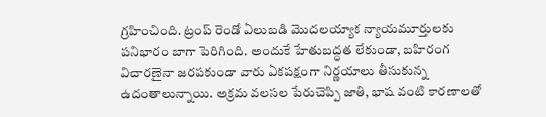గ్రహించింది. ట్రంప్‌ రెండో ఏలుబడి మొదలయ్యాక న్యాయమూర్తులకు పనిభారం బాగా పెరిగింది. అందుకే హేతుబద్ధత లేకుండా, బహిరంగ విచారణైనా జరపకుండా వారు ఏకపక్షంగా నిర్ణయాలు తీసుకున్న ఉదంతాలున్నాయి. అక్రమ వలసల పేరుచెప్పి జాతి, భాష వంటి కారణాలతో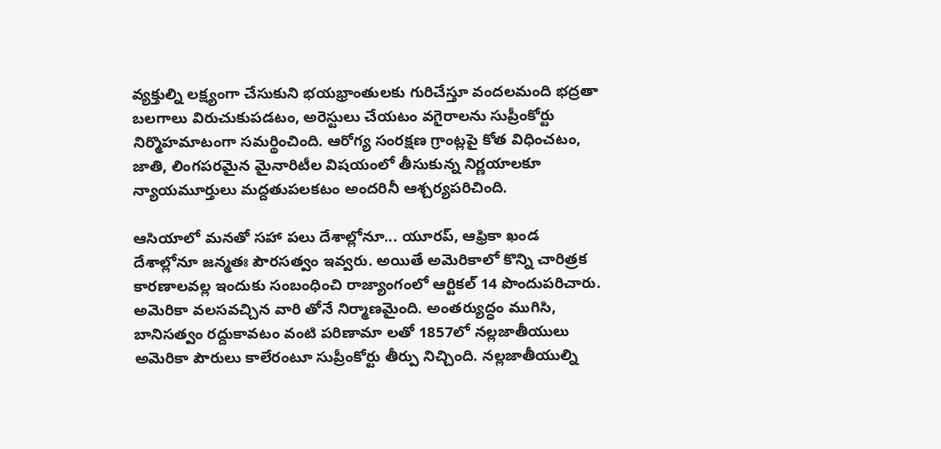వ్యక్తుల్ని లక్ష్యంగా చేసుకుని భయభ్రాంతులకు గురిచేస్తూ వందలమంది భద్రతా బలగాలు విరుచుకుపడటం, అరెస్టులు చేయటం వగైరాలను సుప్రీంకోర్టు నిర్మొహమాటంగా సమర్థించింది. ఆరోగ్య సంరక్షణ గ్రాంట్లపై కోత విధించటం, జాతి, లింగపరమైన మైనారిటీల విషయంలో తీసుకున్న నిర్ణయాలకూ న్యాయమూర్తులు మద్దతుపలకటం అందరినీ ఆశ్చర్యపరిచింది.

ఆసియాలో మనతో సహా పలు దేశాల్లోనూ... యూరప్, ఆఫ్రికా ఖండ దేశాల్లోనూ జన్మతః పౌరసత్వం ఇవ్వరు. అయితే అమెరికాలో కొన్ని చారిత్రక కారణాలవల్ల ఇందుకు సంబంధించి రాజ్యాంగంలో ఆర్టికల్‌ 14 పొందుపరిచారు. అమెరికా వలసవచ్చిన వారి తోనే నిర్మాణమైంది. అంతర్యుద్ధం ముగిసి, బానిసత్వం రద్దుకావటం వంటి పరిణామా లతో 1857లో నల్లజాతీయులు అమెరికా పౌరులు కాలేరంటూ సుప్రీంకోర్టు తీర్పు నిచ్చింది. నల్లజాతీయుల్ని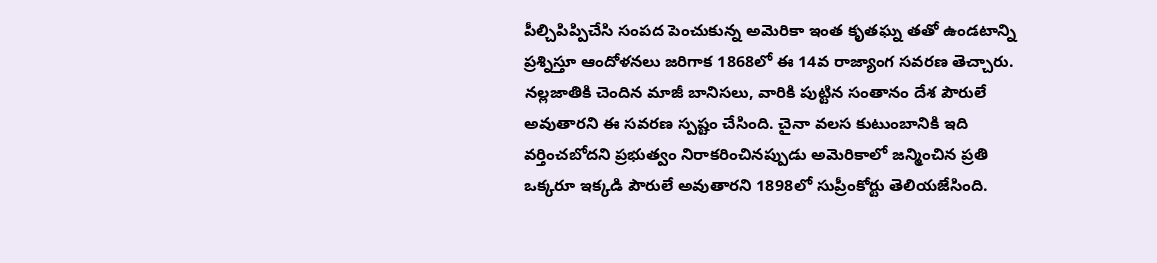పీల్చిపిప్పిచేసి సంపద పెంచుకున్న అమెరికా ఇంత కృతఘ్న తతో ఉండటాన్ని ప్రశ్నిస్తూ ఆందోళనలు జరిగాక 1868లో ఈ 14వ రాజ్యాంగ సవరణ తెచ్చారు. నల్లజాతికి చెందిన మాజీ బానిసలు, వారికి పుట్టిన సంతానం దేశ పౌరులే అవుతారని ఈ సవరణ స్పష్టం చేసింది. చైనా వలస కుటుంబానికి ఇది వర్తించబోదని ప్రభుత్వం నిరాకరించినప్పుడు అమెరికాలో జన్మించిన ప్రతి ఒక్కరూ ఇక్కడి పౌరులే అవుతారని 1898లో సుప్రీంకోర్టు తెలియజేసింది.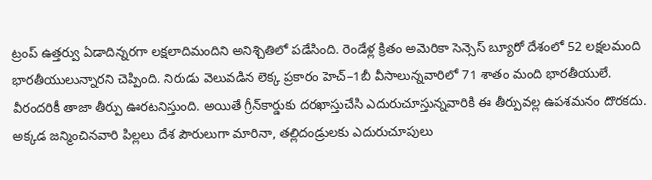ట్రంప్‌ ఉత్తర్వు ఏడాదిన్నరగా లక్షలాదిమందిని అనిశ్చితిలో పడేసింది. రెండేళ్ల క్రితం అమెరికా సెన్సెస్‌ బ్యూరో దేశంలో 52 లక్షలమంది భారతీయులున్నారని చెప్పింది. నిరుడు వెలువడిన లెక్క ప్రకారం హెచ్‌–1బీ వీసాలున్నవారిలో 71 శాతం మంది భారతీయులే. వీరందరికీ తాజా తీర్పు ఊరటనిస్తుంది. అయితే గ్రీన్‌కార్డుకు దరఖాస్తుచేసి ఎదురుచూస్తున్నవారికి ఈ తీర్పువల్ల ఉపశమనం దొరకదు. అక్కడ జన్మించినవారి పిల్లలు దేశ పౌరులుగా మారినా, తల్లిదండ్రులకు ఎదురుచూపులు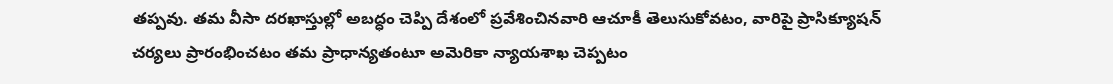తప్పవు. తమ వీసా దరఖాస్తుల్లో అబద్ధం చెప్పి దేశంలో ప్రవేశించినవారి ఆచూకీ తెలుసుకోవటం, వారిపై ప్రాసిక్యూషన్‌ చర్యలు ప్రారంభించటం తమ ప్రాధాన్యతంటూ అమెరికా న్యాయశాఖ చెప్పటం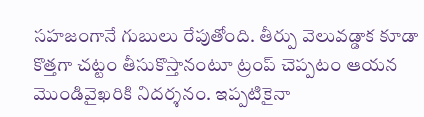సహజంగానే గుబులు రేపుతోంది. తీర్పు వెలువడ్డాక కూడా కొత్తగా చట్టం తీసుకొస్తానంటూ ట్రంప్‌ చెప్పటం ఆయన మొండివైఖరికి నిదర్శనం. ఇప్పటికైనా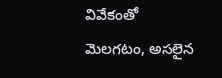వివేకంతో మెలగటం, అసలైన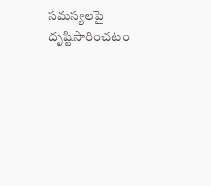సమస్యలపై దృష్టిసారించటం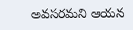అవసరమని ఆయన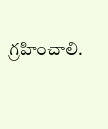గ్రహించాలి.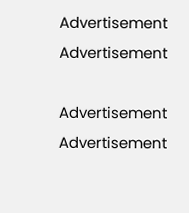Advertisement
Advertisement

Advertisement
Advertisement